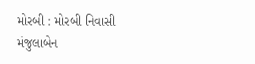મોરબી : મોરબી નિવાસી મંજુલાબેન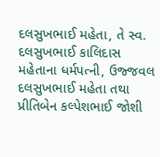દલસુખભાઈ મહેતા, તે સ્વ. દલસુખભાઈ કાલિદાસ મહેતાના ધર્મપત્ની, ઉજ્જવલ દલસુખભાઈ મહેતા તથા પ્રીતિબેન કલ્પેશભાઈ જોશી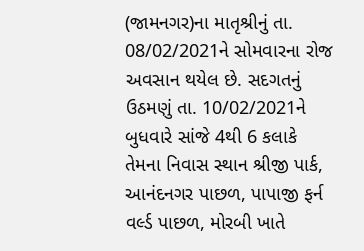(જામનગર)ના માતૃશ્રીનું તા. 08/02/2021ને સોમવારના રોજ અવસાન થયેલ છે. સદગતનું ઉઠમણું તા. 10/02/2021ને બુધવારે સાંજે 4થી 6 કલાકે તેમના નિવાસ સ્થાન શ્રીજી પાર્ક, આનંદનગર પાછળ, પાપાજી ફર્ન વર્લ્ડ પાછળ, મોરબી ખાતે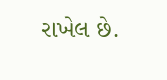રાખેલ છે.